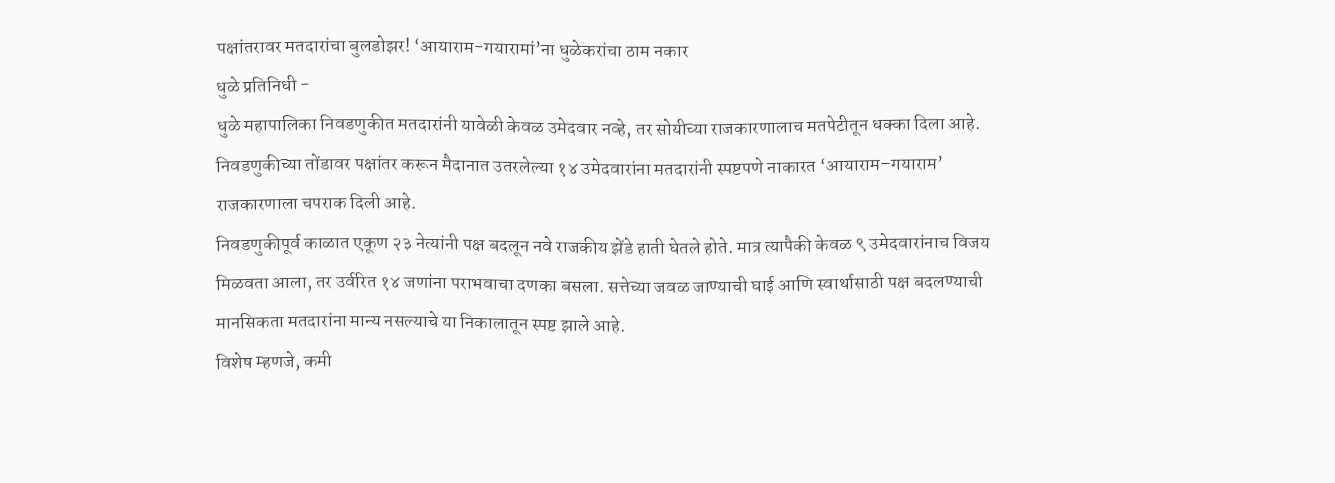पक्षांतरावर मतदारांचा बुलडोझर! ‘आयाराम-गयारामां’ना धुळेकरांचा ठाम नकार
धुळे प्रतिनिधी -
धुळे महापालिका निवडणुकीत मतदारांनी यावेळी केवळ उमेदवार नव्हे, तर सोयीच्या राजकारणालाच मतपेटीतून धक्का दिला आहे. निवडणुकीच्या तोंडावर पक्षांतर करून मैदानात उतरलेल्या १४ उमेदवारांना मतदारांनी स्पष्टपणे नाकारत ‘आयाराम–गयाराम’ राजकारणाला चपराक दिली आहे.
निवडणुकीपूर्व काळात एकूण २३ नेत्यांनी पक्ष बदलून नवे राजकीय झेंडे हाती घेतले होते. मात्र त्यापैकी केवळ ९ उमेदवारांनाच विजय मिळवता आला, तर उर्वरित १४ जणांना पराभवाचा दणका बसला. सत्तेच्या जवळ जाण्याची घाई आणि स्वार्थासाठी पक्ष बदलण्याची मानसिकता मतदारांना मान्य नसल्याचे या निकालातून स्पष्ट झाले आहे.
विशेष म्हणजे, कमी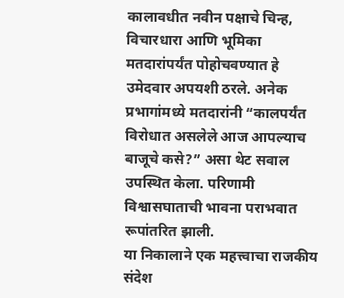कालावधीत नवीन पक्षाचे चिन्ह, विचारधारा आणि भूमिका मतदारांपर्यंत पोहोचवण्यात हे उमेदवार अपयशी ठरले. अनेक प्रभागांमध्ये मतदारांनी “कालपर्यंत विरोधात असलेले आज आपल्याच बाजूचे कसे?” असा थेट सवाल उपस्थित केला. परिणामी विश्वासघाताची भावना पराभवात रूपांतरित झाली.
या निकालाने एक महत्त्वाचा राजकीय संदेश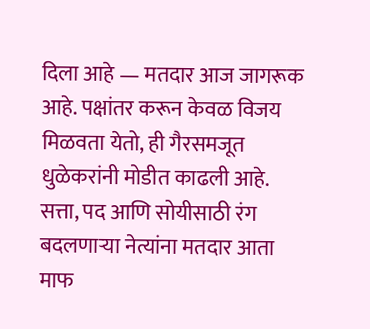दिला आहे — मतदार आज जागरूक आहे. पक्षांतर करून केवळ विजय मिळवता येतो, ही गैरसमजूत धुळेकरांनी मोडीत काढली आहे. सत्ता, पद आणि सोयीसाठी रंग बदलणाऱ्या नेत्यांना मतदार आता माफ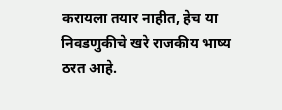करायला तयार नाहीत, हेच या निवडणुकीचे खरे राजकीय भाष्य ठरत आहे.